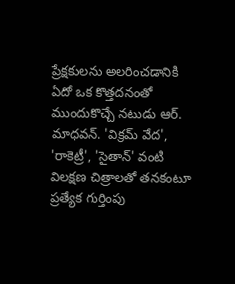ప్రేక్షకులను అలరించడానికి ఏదో ఒక కొత్తదనంతో ముందుకొచ్చే నటుడు ఆర్. మాధవన్. 'విక్రమ్ వేద', 'రాకెట్రీ', 'సైతాన్' వంటి విలక్షణ చిత్రాలతో తనకంటూ ప్రత్యేక గుర్తింపు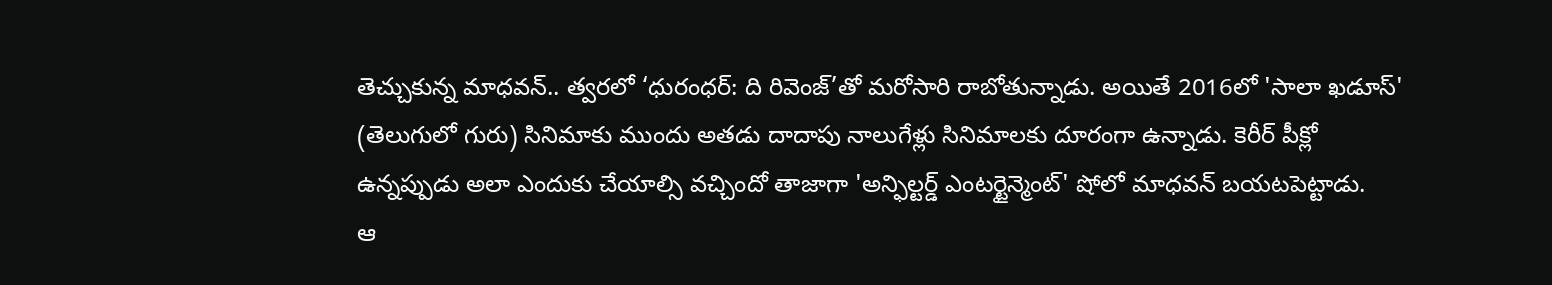తెచ్చుకున్న మాధవన్.. త్వరలో ‘ధురంధర్: ది రివెంజ్’తో మరోసారి రాబోతున్నాడు. అయితే 2016లో 'సాలా ఖడూస్' (తెలుగులో గురు) సినిమాకు ముందు అతడు దాదాపు నాలుగేళ్లు సినిమాలకు దూరంగా ఉన్నాడు. కెరీర్ పీక్లో ఉన్నప్పుడు అలా ఎందుకు చేయాల్సి వచ్చిందో తాజాగా 'అన్ఫిల్టర్డ్ ఎంటర్టైన్మెంట్' షోలో మాధవన్ బయటపెట్టాడు.
ఆ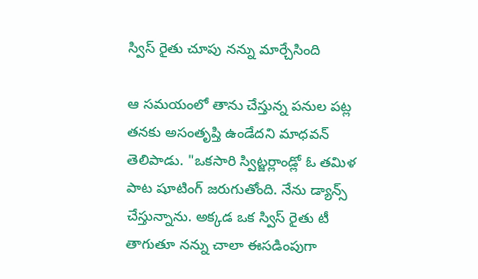స్విస్ రైతు చూపు నన్ను మార్చేసింది

ఆ సమయంలో తాను చేస్తున్న పనుల పట్ల తనకు అసంతృప్తి ఉండేదని మాధవన్ తెలిపాడు. "ఒకసారి స్విట్జర్లాండ్లో ఓ తమిళ పాట షూటింగ్ జరుగుతోంది. నేను డ్యాన్స్ చేస్తున్నాను. అక్కడ ఒక స్విస్ రైతు టీ తాగుతూ నన్ను చాలా ఈసడింపుగా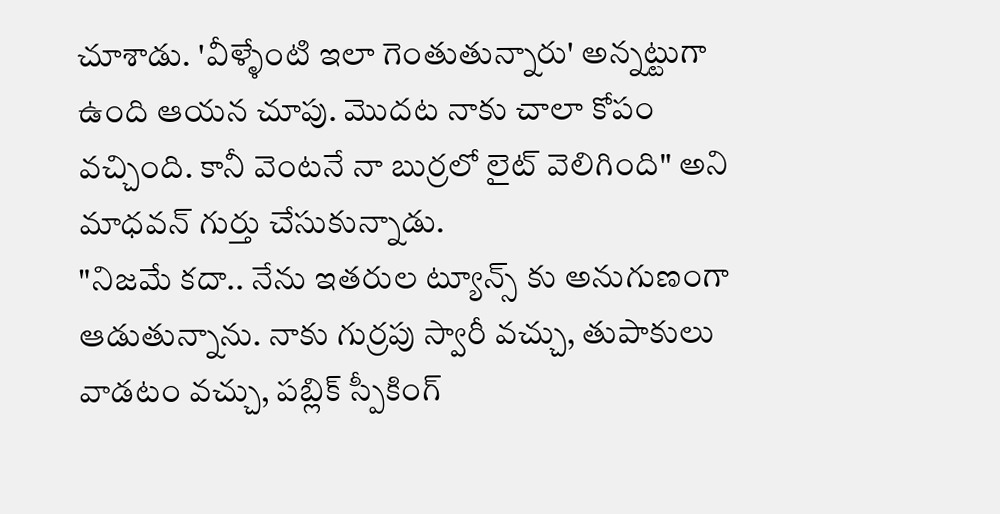చూశాడు. 'వీళ్ళేంటి ఇలా గెంతుతున్నారు' అన్నట్టుగా ఉంది ఆయన చూపు. మొదట నాకు చాలా కోపం వచ్చింది. కానీ వెంటనే నా బుర్రలో లైట్ వెలిగింది" అని మాధవన్ గుర్తు చేసుకున్నాడు.
"నిజమే కదా.. నేను ఇతరుల ట్యూన్స్ కు అనుగుణంగా ఆడుతున్నాను. నాకు గుర్రపు స్వారీ వచ్చు, తుపాకులు వాడటం వచ్చు, పబ్లిక్ స్పీకింగ్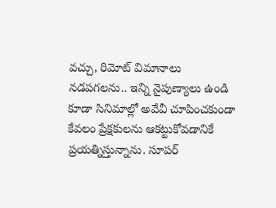వచ్చు, రిమోట్ విమానాలు నడపగలను.. ఇన్ని నైపుణ్యాలు ఉండి కూడా సినిమాల్లో అవేవీ చూపించకుండా కేవలం ప్రేక్షకులను ఆకట్టుకోవడానికే ప్రయత్నిస్తున్నాను. సూపర్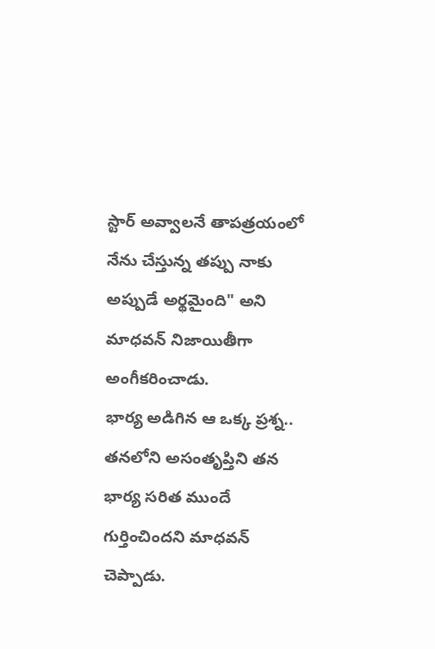స్టార్ అవ్వాలనే తాపత్రయంలో నేను చేస్తున్న తప్పు నాకు అప్పుడే అర్థమైంది" అని మాధవన్ నిజాయితీగా అంగీకరించాడు.
భార్య అడిగిన ఆ ఒక్క ప్రశ్న..
తనలోని అసంతృప్తిని తన భార్య సరిత ముందే గుర్తించిందని మాధవన్ చెప్పాడు.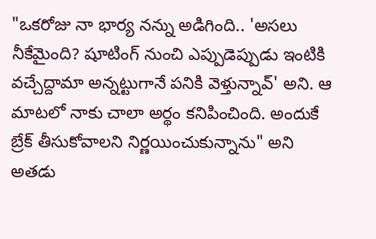"ఒకరోజు నా భార్య నన్ను అడిగింది.. 'అసలు నీకేమైంది? షూటింగ్ నుంచి ఎప్పుడెప్పుడు ఇంటికి వచ్చేద్దామా అన్నట్టుగానే పనికి వెళ్తున్నావ్' అని. ఆ మాటలో నాకు చాలా అర్థం కనిపించింది. అందుకే బ్రేక్ తీసుకోవాలని నిర్ణయించుకున్నాను" అని అతడు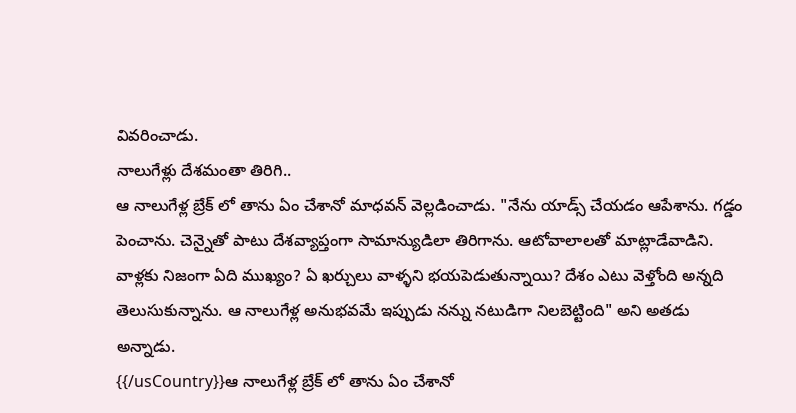వివరించాడు.
నాలుగేళ్లు దేశమంతా తిరిగి..
ఆ నాలుగేళ్ల బ్రేక్ లో తాను ఏం చేశానో మాధవన్ వెల్లడించాడు. "నేను యాడ్స్ చేయడం ఆపేశాను. గడ్డం పెంచాను. చెన్నైతో పాటు దేశవ్యాప్తంగా సామాన్యుడిలా తిరిగాను. ఆటోవాలాలతో మాట్లాడేవాడిని. వాళ్లకు నిజంగా ఏది ముఖ్యం? ఏ ఖర్చులు వాళ్ళని భయపెడుతున్నాయి? దేశం ఎటు వెళ్తోంది అన్నది తెలుసుకున్నాను. ఆ నాలుగేళ్ల అనుభవమే ఇప్పుడు నన్ను నటుడిగా నిలబెట్టింది" అని అతడు అన్నాడు.
{{/usCountry}}ఆ నాలుగేళ్ల బ్రేక్ లో తాను ఏం చేశానో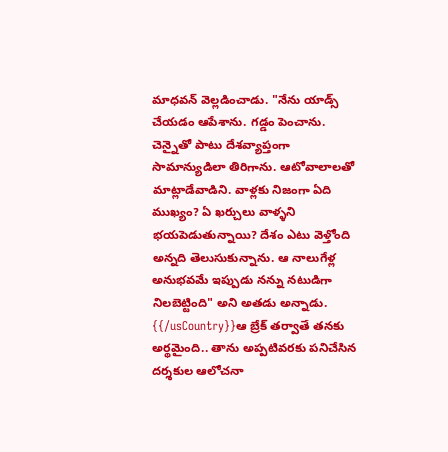మాధవన్ వెల్లడించాడు. "నేను యాడ్స్ చేయడం ఆపేశాను. గడ్డం పెంచాను. చెన్నైతో పాటు దేశవ్యాప్తంగా సామాన్యుడిలా తిరిగాను. ఆటోవాలాలతో మాట్లాడేవాడిని. వాళ్లకు నిజంగా ఏది ముఖ్యం? ఏ ఖర్చులు వాళ్ళని భయపెడుతున్నాయి? దేశం ఎటు వెళ్తోంది అన్నది తెలుసుకున్నాను. ఆ నాలుగేళ్ల అనుభవమే ఇప్పుడు నన్ను నటుడిగా నిలబెట్టింది" అని అతడు అన్నాడు.
{{/usCountry}}ఆ బ్రేక్ తర్వాతే తనకు అర్థమైంది.. తాను అప్పటివరకు పనిచేసిన దర్శకుల ఆలోచనా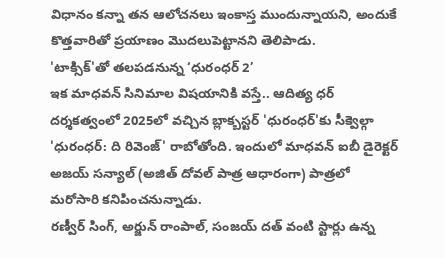విధానం కన్నా తన ఆలోచనలు ఇంకాస్త ముందున్నాయని, అందుకే కొత్తవారితో ప్రయాణం మొదలుపెట్టానని తెలిపాడు.
'టాక్సిక్'తో తలపడనున్న ‘ధురంధర్ 2’
ఇక మాధవన్ సినిమాల విషయానికి వస్తే.. ఆదిత్య ధర్ దర్శకత్వంలో 2025లో వచ్చిన బ్లాక్బస్టర్ 'ధురంధర్'కు సీక్వెల్గా 'ధురంధర్: ది రివెంజ్' రాబోతోంది. ఇందులో మాధవన్ ఐబీ డైరెక్టర్ అజయ్ సన్యాల్ (అజిత్ దోవల్ పాత్ర ఆధారంగా) పాత్రలో మరోసారి కనిపించనున్నాడు.
రణ్వీర్ సింగ్, అర్జున్ రాంపాల్, సంజయ్ దత్ వంటి స్టార్లు ఉన్న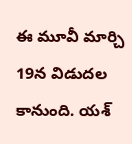ఈ మూవీ మార్చి 19న విడుదల కానుంది. యశ్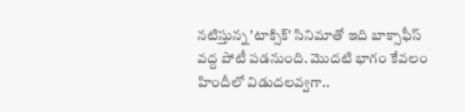నటిస్తున్న 'టాక్సిక్' సినిమాతో ఇది బాక్సాఫీస్ వద్ద పోటీ పడనుంది. మొదటి భాగం కేవలం హిందీలో విడుదలవ్వగా..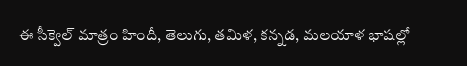ఈ సీక్వెల్ మాత్రం హిందీ, తెలుగు, తమిళ, కన్నడ, మలయాళ భాషల్లో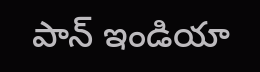పాన్ ఇండియా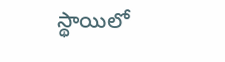స్థాయిలో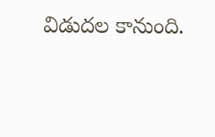విడుదల కానుంది.